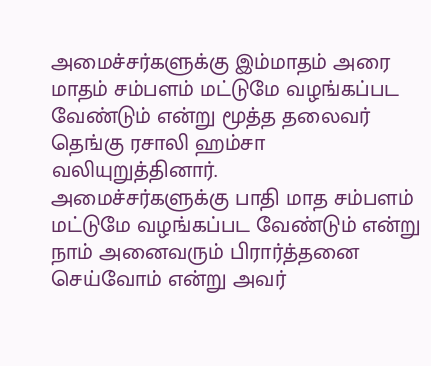அமைச்சர்களுக்கு இம்மாதம் அரை மாதம் சம்பளம் மட்டுமே வழங்கப்பட வேண்டும் என்று மூத்த தலைவர் தெங்கு ரசாலி ஹம்சா வலியுறுத்தினார்.
அமைச்சர்களுக்கு பாதி மாத சம்பளம் மட்டுமே வழங்கப்பட வேண்டும் என்று நாம் அனைவரும் பிரார்த்தனை செய்வோம் என்று அவர்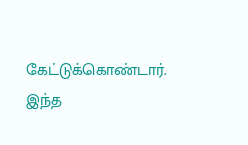கேட்டுக்கொண்டார்.
இந்த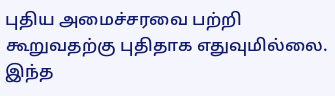புதிய அமைச்சரவை பற்றி கூறுவதற்கு புதிதாக எதுவுமில்லை.
இந்த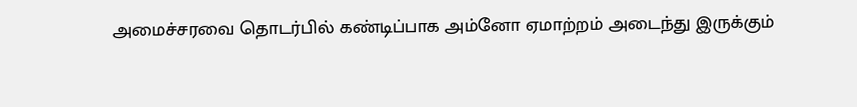அமைச்சரவை தொடர்பில் கண்டிப்பாக அம்னோ ஏமாற்றம் அடைந்து இருக்கும்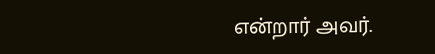என்றார் அவர்.